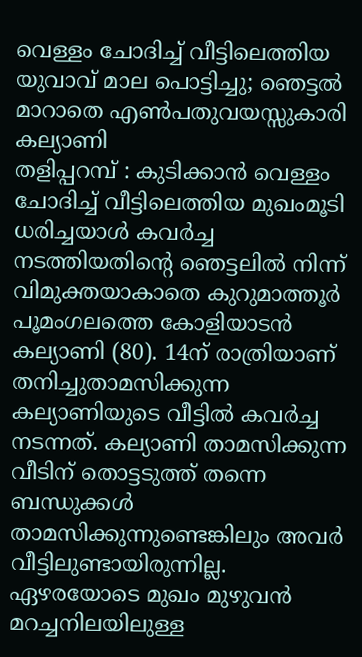വെള്ളം ചോദിച്ച് വീട്ടിലെത്തിയ യുവാവ് മാല പൊട്ടിച്ചു; ഞെട്ടൽ മാറാതെ എൺപതുവയസ്സുകാരി കല്യാണി
തളിപ്പറമ്പ് : കുടിക്കാൻ വെള്ളം ചോദിച്ച് വീട്ടിലെത്തിയ മുഖംമൂടി ധരിച്ചയാൾ കവർച്ച നടത്തിയതിന്റെ ഞെട്ടലിൽ നിന്ന് വിമുക്തയാകാതെ കുറുമാത്തൂർ പൂമംഗലത്തെ കോളിയാടൻ കല്യാണി (80). 14ന് രാത്രിയാണ് തനിച്ചുതാമസിക്കുന്ന കല്യാണിയുടെ വീട്ടിൽ കവർച്ച നടന്നത്. കല്യാണി താമസിക്കുന്ന വീടിന് തൊട്ടടുത്ത് തന്നെ ബന്ധുക്കൾ താമസിക്കുന്നുണ്ടെങ്കിലും അവർ വീട്ടിലുണ്ടായിരുന്നില്ല. ഏഴരയോടെ മുഖം മുഴുവൻ മറച്ചനിലയിലുള്ള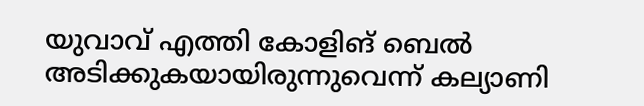യുവാവ് എത്തി കോളിങ് ബെൽ അടിക്കുകയായിരുന്നുവെന്ന് കല്യാണി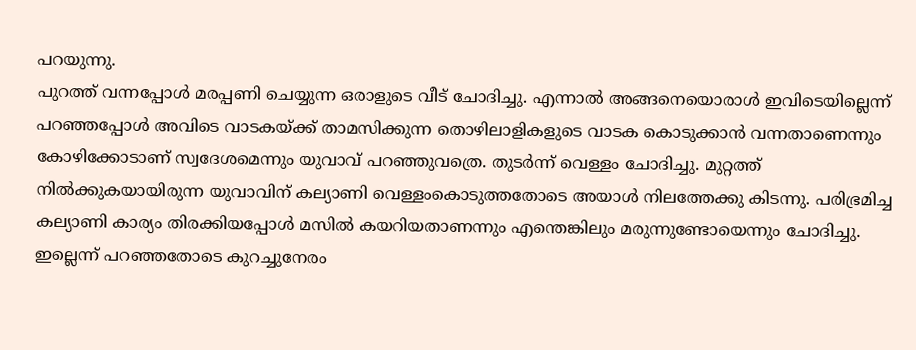പറയുന്നു.
പുറത്ത് വന്നപ്പോൾ മരപ്പണി ചെയ്യുന്ന ഒരാളുടെ വീട് ചോദിച്ചു. എന്നാൽ അങ്ങനെയൊരാൾ ഇവിടെയില്ലെന്ന് പറഞ്ഞപ്പോൾ അവിടെ വാടകയ്ക്ക് താമസിക്കുന്ന തൊഴിലാളികളുടെ വാടക കൊടുക്കാൻ വന്നതാണെന്നും കോഴിക്കോടാണ് സ്വദേശമെന്നും യുവാവ് പറഞ്ഞുവത്രെ. തുടർന്ന് വെള്ളം ചോദിച്ചു. മുറ്റത്ത് നിൽക്കുകയായിരുന്ന യുവാവിന് കല്യാണി വെള്ളംകൊടുത്തതോടെ അയാൾ നിലത്തേക്കു കിടന്നു. പരിഭ്രമിച്ച കല്യാണി കാര്യം തിരക്കിയപ്പോൾ മസിൽ കയറിയതാണന്നും എന്തെങ്കിലും മരുന്നുണ്ടോയെന്നും ചോദിച്ചു. ഇല്ലെന്ന് പറഞ്ഞതോടെ കുറച്ചുനേരം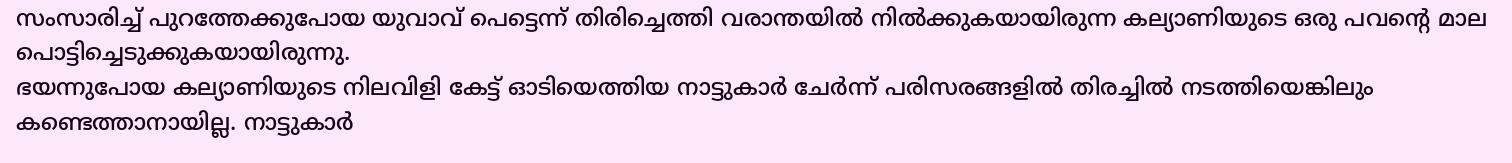സംസാരിച്ച് പുറത്തേക്കുപോയ യുവാവ് പെട്ടെന്ന് തിരിച്ചെത്തി വരാന്തയിൽ നിൽക്കുകയായിരുന്ന കല്യാണിയുടെ ഒരു പവന്റെ മാല പൊട്ടിച്ചെടുക്കുകയായിരുന്നു.
ഭയന്നുപോയ കല്യാണിയുടെ നിലവിളി കേട്ട് ഓടിയെത്തിയ നാട്ടുകാർ ചേർന്ന് പരിസരങ്ങളിൽ തിരച്ചിൽ നടത്തിയെങ്കിലും കണ്ടെത്താനായില്ല. നാട്ടുകാർ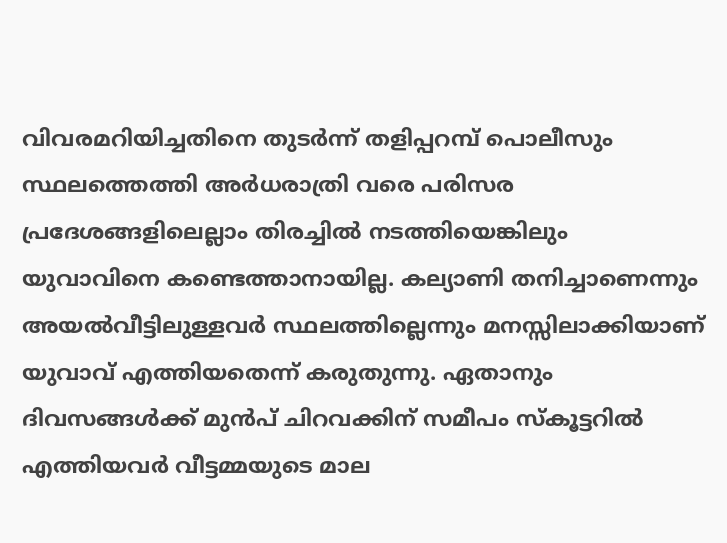വിവരമറിയിച്ചതിനെ തുടർന്ന് തളിപ്പറമ്പ് പൊലീസും സ്ഥലത്തെത്തി അർധരാത്രി വരെ പരിസര പ്രദേശങ്ങളിലെല്ലാം തിരച്ചിൽ നടത്തിയെങ്കിലും യുവാവിനെ കണ്ടെത്താനായില്ല. കല്യാണി തനിച്ചാണെന്നും അയൽവീട്ടിലുള്ളവർ സ്ഥലത്തില്ലെന്നും മനസ്സിലാക്കിയാണ് യുവാവ് എത്തിയതെന്ന് കരുതുന്നു. ഏതാനും ദിവസങ്ങൾക്ക് മുൻപ് ചിറവക്കിന് സമീപം സ്കൂട്ടറിൽ എത്തിയവർ വീട്ടമ്മയുടെ മാല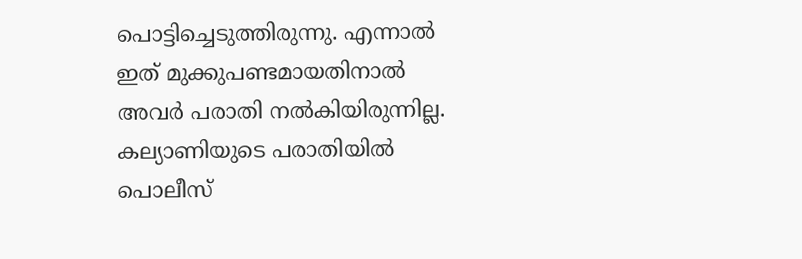പൊട്ടിച്ചെടുത്തിരുന്നു. എന്നാൽ ഇത് മുക്കുപണ്ടമായതിനാൽ അവർ പരാതി നൽകിയിരുന്നില്ല. കല്യാണിയുടെ പരാതിയിൽ പൊലീസ്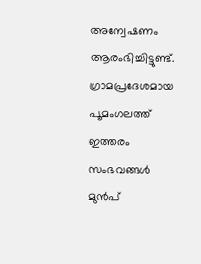അന്വേഷണം ആരംഭിച്ചിട്ടുണ്ട്. ഗ്രാമപ്രദേശമായ പൂമംഗലത്ത് ഇത്തരം സംഭവങ്ങൾ മുൻപ്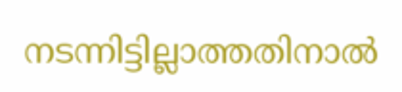നടന്നിട്ടില്ലാത്തതിനാൽ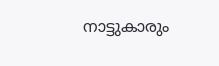നാട്ടുകാരും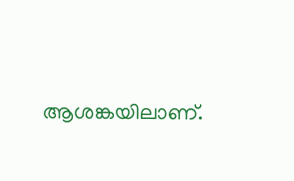ആശങ്കയിലാണ്.